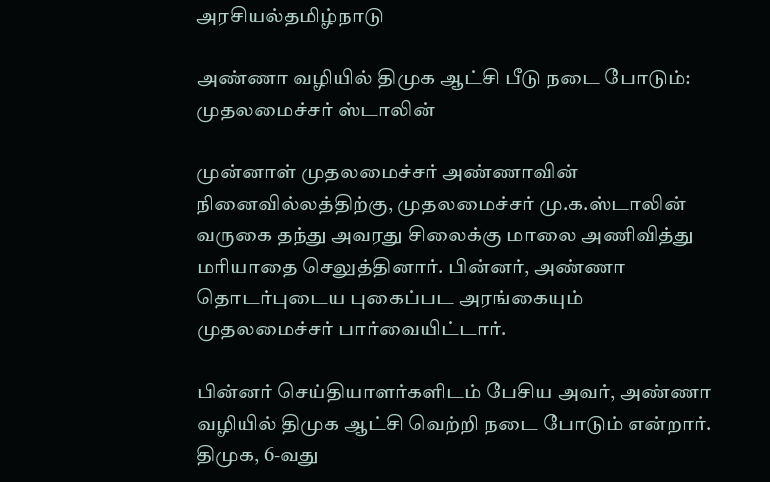அரசியல்தமிழ்நாடு

அண்ணா வழியில் திமுக ஆட்சி பீடு நடை போடும்: முதலமைச்சர் ஸ்டாலின்

முன்னாள் முதலமைச்சர் அண்ணாவின் நினைவில்லத்திற்கு, முதலமைச்சர் மு.க.ஸ்டாலின் வருகை தந்து அவரது சிலைக்கு மாலை அணிவித்து மரியாதை செலுத்தினார். பின்னர், அண்ணா தொடர்புடைய புகைப்பட அரங்கையும் முதலமைச்சர் பார்வையிட்டார்.

பின்னர் செய்தியாளர்களிடம் பேசிய அவர், அண்ணா வழியில் திமுக ஆட்சி வெற்றி நடை போடும் என்றார். திமுக, 6-வது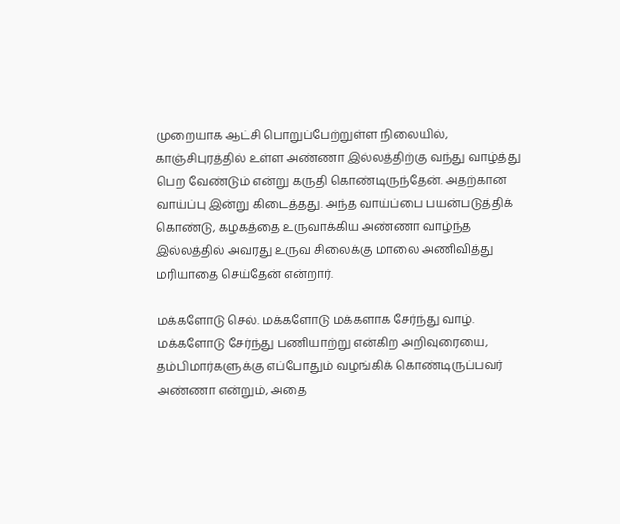முறையாக ஆட்சி பொறுப்பேற்றுள்ள நிலையில், காஞ்சிபுரத்தில் உள்ள அண்ணா இல்லத்திற்கு வந்து வாழ்த்து பெற வேண்டும் என்று கருதி கொண்டிருந்தேன். அதற்கான வாய்ப்பு இன்று கிடைத்தது. அந்த வாய்ப்பை பயன்படுத்திக் கொண்டு, கழகத்தை உருவாக்கிய அண்ணா வாழ்ந்த இல்லத்தில் அவரது உருவ சிலைக்கு மாலை அணிவித்து மரியாதை செய்தேன் என்றார்.

மக்களோடு செல். மக்களோடு மக்களாக சேர்ந்து வாழ். மக்களோடு சேர்ந்து பணியாற்று என்கிற அறிவுரையை, தம்பிமார்களுக்கு எப்போதும் வழங்கிக் கொண்டிருப்பவர் அண்ணா என்றும், அதை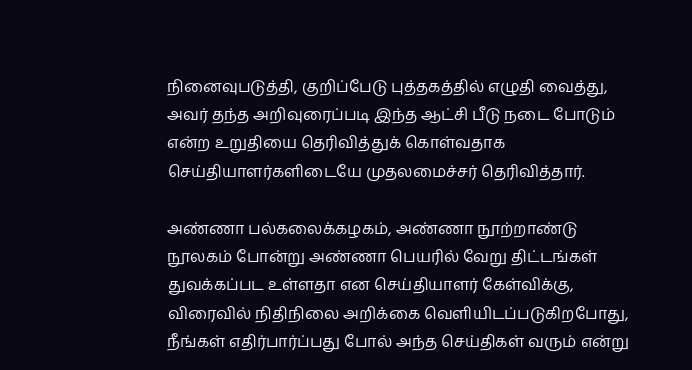நினைவுபடுத்தி, குறிப்பேடு புத்தகத்தில் எழுதி வைத்து, அவர் தந்த அறிவுரைப்படி இந்த ஆட்சி பீடு நடை போடும் என்ற உறுதியை தெரிவித்துக் கொள்வதாக செய்தியாளர்களிடையே முதலமைச்சர் தெரிவித்தார்.

அண்ணா பல்கலைக்கழகம், அண்ணா நூற்றாண்டு நூலகம் போன்று அண்ணா பெயரில் வேறு திட்டங்கள் துவக்கப்பட உள்ளதா என செய்தியாளர் கேள்விக்கு, விரைவில் நிதிநிலை அறிக்கை வெளியிடப்படுகிறபோது, நீங்கள் எதிர்பார்ப்பது போல் அந்த செய்திகள் வரும் என்று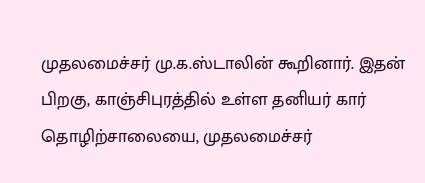முதலமைச்சர் மு.க.ஸ்டாலின் கூறினார். இதன் பிறகு, காஞ்சிபுரத்தில் உள்ள தனியர் கார் தொழிற்சாலையை, முதலமைச்சர்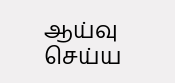ஆய்வு செய்ய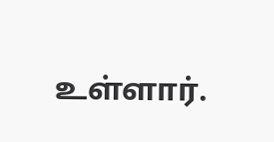உள்ளார்.